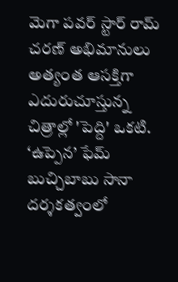మెగా పవర్ స్టార్ రామ్ చరణ్ అభిమానులు అత్యంత ఆసక్తిగా ఎదురుచూస్తున్న చిత్రాల్లో 'పెద్ది' ఒకటి. ‘ఉప్పెన’ ఫేమ్ బుచ్చిబాబు సానా దర్శకత్వంలో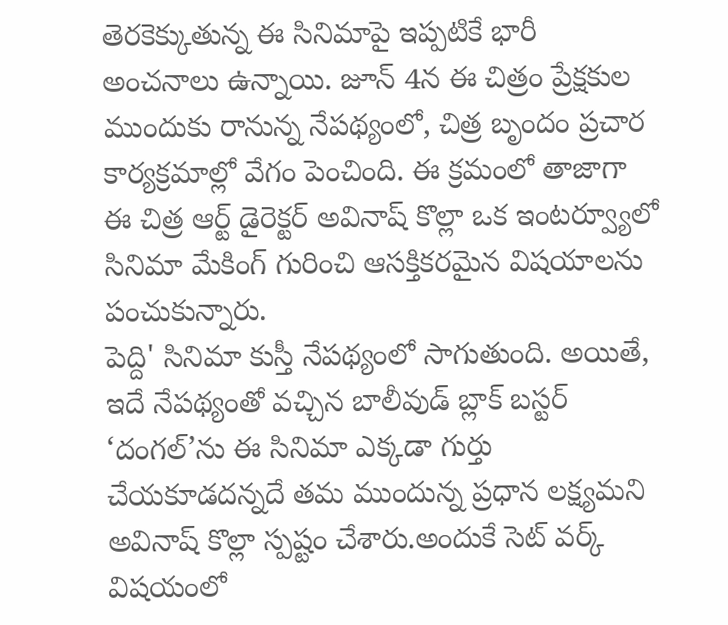తెరకెక్కుతున్న ఈ సినిమాపై ఇప్పటికే భారీ అంచనాలు ఉన్నాయి. జూన్ 4న ఈ చిత్రం ప్రేక్షకుల ముందుకు రానున్న నేపథ్యంలో, చిత్ర బృందం ప్రచార కార్యక్రమాల్లో వేగం పెంచింది. ఈ క్రమంలో తాజాగా ఈ చిత్ర ఆర్ట్ డైరెక్టర్ అవినాష్ కొల్లా ఒక ఇంటర్వ్యూలో సినిమా మేకింగ్ గురించి ఆసక్తికరమైన విషయాలను పంచుకున్నారు.
పెద్ది' సినిమా కుస్తీ నేపథ్యంలో సాగుతుంది. అయితే, ఇదే నేపథ్యంతో వచ్చిన బాలీవుడ్ బ్లాక్ బస్టర్ ‘దంగల్’ను ఈ సినిమా ఎక్కడా గుర్తు చేయకూడదన్నదే తమ ముందున్న ప్రధాన లక్ష్యమని అవినాష్ కొల్లా స్పష్టం చేశారు.అందుకే సెట్ వర్క్ విషయంలో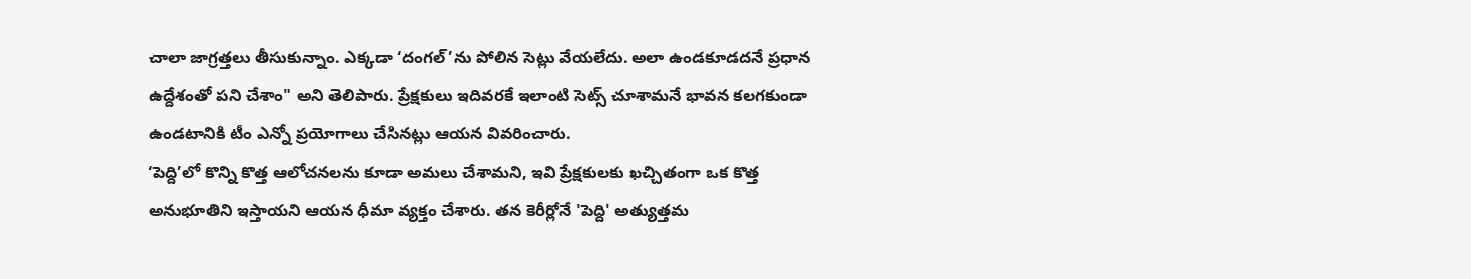చాలా జాగ్రత్తలు తీసుకున్నాం. ఎక్కడా ‘దంగల్’ను పోలిన సెట్లు వేయలేదు. అలా ఉండకూడదనే ప్రధాన ఉద్దేశంతో పని చేశాం" అని తెలిపారు. ప్రేక్షకులు ఇదివరకే ఇలాంటి సెట్స్ చూశామనే భావన కలగకుండా ఉండటానికి టీం ఎన్నో ప్రయోగాలు చేసినట్లు ఆయన వివరించారు.
‘పెద్ది’లో కొన్ని కొత్త ఆలోచనలను కూడా అమలు చేశామని, ఇవి ప్రేక్షకులకు ఖచ్చితంగా ఒక కొత్త అనుభూతిని ఇస్తాయని ఆయన ధీమా వ్యక్తం చేశారు. తన కెరీర్లోనే 'పెద్ది' అత్యుత్తమ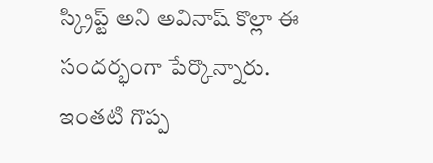స్క్రిప్ట్ అని అవినాష్ కొల్లా ఈ సందర్భంగా పేర్కొన్నారు. ఇంతటి గొప్ప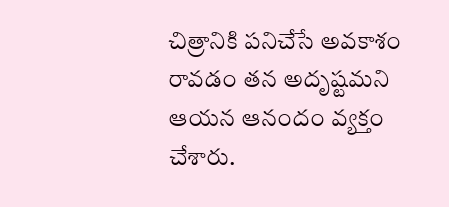చిత్రానికి పనిచేసే అవకాశం రావడం తన అదృష్టమని ఆయన ఆనందం వ్యక్తం చేశారు.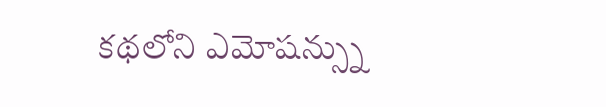కథలోని ఎమోషన్స్ను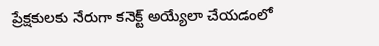ప్రేక్షకులకు నేరుగా కనెక్ట్ అయ్యేలా చేయడంలో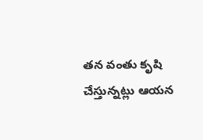తన వంతు కృషి చేస్తున్నట్లు ఆయన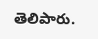తెలిపారు.